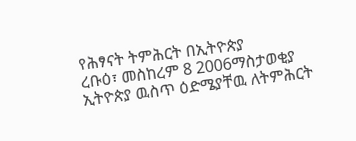የሕፃናት ትምሕርት በኢትዮጵያ
ረቡዕ፣ መስከረም 8 2006ማስታወቂያ
ኢትዮጵያ ዉስጥ ዕድሜያቸዉ ለትምሕርት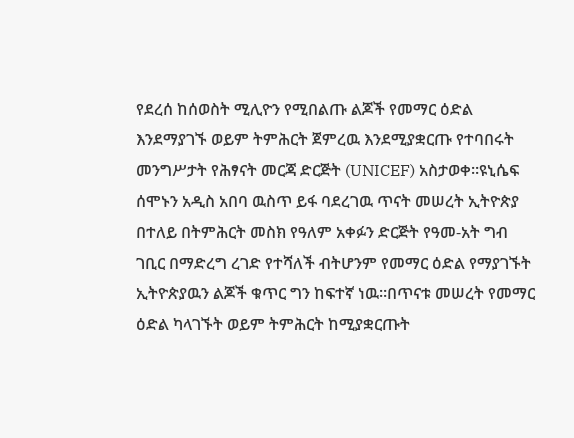የደረሰ ከሰወስት ሚሊዮን የሚበልጡ ልጆች የመማር ዕድል እንደማያገኙ ወይም ትምሕርት ጀምረዉ እንደሚያቋርጡ የተባበሩት መንግሥታት የሕፃናት መርጃ ድርጅት (UNICEF) አስታወቀ።ዩኒሴፍ ሰሞኑን አዲስ አበባ ዉስጥ ይፋ ባደረገዉ ጥናት መሠረት ኢትዮጵያ በተለይ በትምሕርት መስክ የዓለም አቀፉን ድርጅት የዓመ-አት ግብ ገቢር በማድረግ ረገድ የተሻለች ብትሆንም የመማር ዕድል የማያገኙት ኢትዮጵያዉን ልጆች ቁጥር ግን ከፍተኛ ነዉ።በጥናቱ መሠረት የመማር ዕድል ካላገኙት ወይም ትምሕርት ከሚያቋርጡት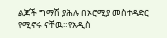ልጆች ግማሽ ያሕሉ በኦሮሚያ መስተዳድር የሚኖሩ ናቸዉ።የአዲስ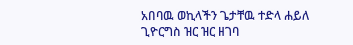አበባዉ ወኪላችን ጌታቸዉ ተድላ ሐይለ ጊዮርግስ ዝር ዝር ዘገባ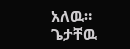አለዉ።
ጌታቸዉ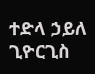ተድላ ኃይለ ጊዮርጊስ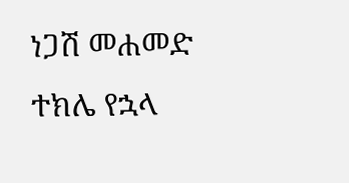ነጋሽ መሐመድ
ተክሌ የኋላ